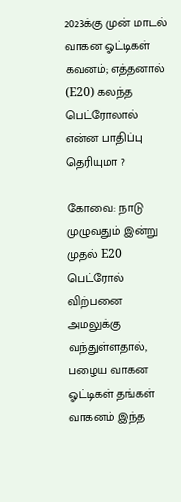2023க்கு முன் மாடல் வாகன ஓட்டிகள் கவனம்; எத்தனால் (E20) கலந்த பெட்ரோலால் என்ன பாதிப்பு தெரியுமா ?

கோவை: நாடு முழுவதும் இன்று முதல் E20 பெட்ரோல் விற்பனை அமலுக்கு வந்துள்ளதால், பழைய வாகன ஓட்டிகள் தங்கள் வாகனம் இந்த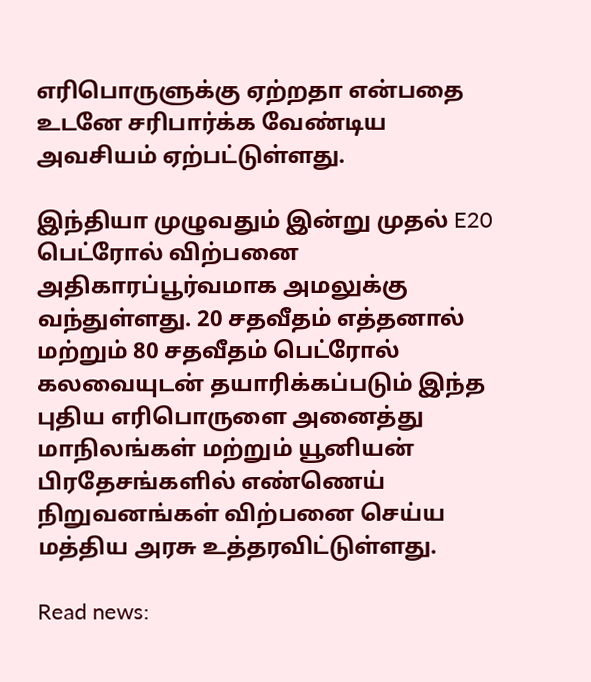எரிபொருளுக்கு ஏற்றதா என்பதை உடனே சரிபார்க்க வேண்டிய அவசியம் ஏற்பட்டுள்ளது.

இந்தியா முழுவதும் இன்று முதல் E20 பெட்ரோல் விற்பனை அதிகாரப்பூர்வமாக அமலுக்கு வந்துள்ளது. 20 சதவீதம் எத்தனால் மற்றும் 80 சதவீதம் பெட்ரோல் கலவையுடன் தயாரிக்கப்படும் இந்த புதிய எரிபொருளை அனைத்து மாநிலங்கள் மற்றும் யூனியன் பிரதேசங்களில் எண்ணெய் நிறுவனங்கள் விற்பனை செய்ய மத்திய அரசு உத்தரவிட்டுள்ளது.

Read news: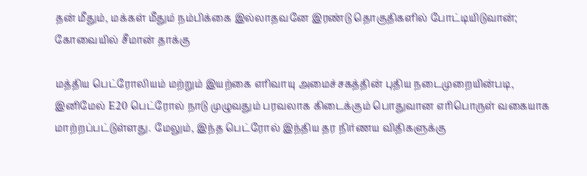தன் மீதும், மக்கள் மீதும் நம்பிக்கை இல்லாதவனே இரண்டு தொகுதிகளில் போட்டியிடுவான்; கோவையில் சீமான் தாக்கு

மத்திய பெட்ரோலியம் மற்றும் இயற்கை எரிவாயு அமைச்சகத்தின் புதிய நடைமுறையின்படி, இனிமேல் E20 பெட்ரோல் நாடு முழுவதும் பரவலாக கிடைக்கும் பொதுவான எரிபொருள் வகையாக மாற்றப்பட்டுள்ளது. மேலும், இந்த பெட்ரோல் இந்திய தர நிர்ணய விதிகளுக்கு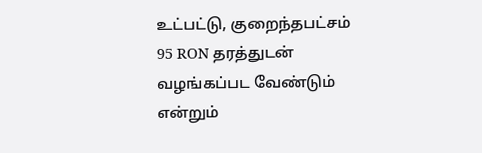உட்பட்டு, குறைந்தபட்சம் 95 RON தரத்துடன் வழங்கப்பட வேண்டும் என்றும்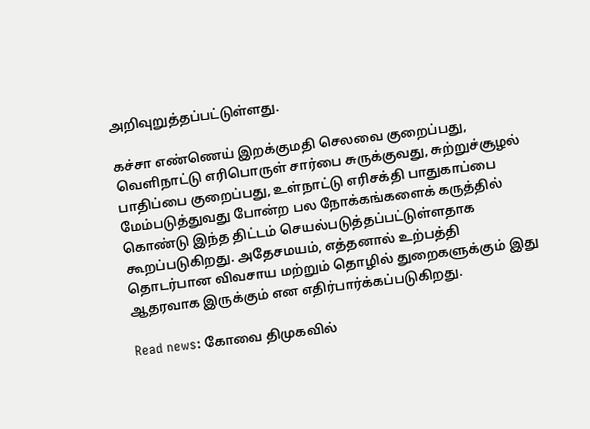அறிவுறுத்தப்பட்டுள்ளது.

கச்சா எண்ணெய் இறக்குமதி செலவை குறைப்பது, வெளிநாட்டு எரிபொருள் சார்பை சுருக்குவது, சுற்றுச்சூழல் பாதிப்பை குறைப்பது, உள்நாட்டு எரிசக்தி பாதுகாப்பை மேம்படுத்துவது போன்ற பல நோக்கங்களைக் கருத்தில் கொண்டு இந்த திட்டம் செயல்படுத்தப்பட்டுள்ளதாக கூறப்படுகிறது. அதேசமயம், எத்தனால் உற்பத்தி தொடர்பான விவசாய மற்றும் தொழில் துறைகளுக்கும் இது ஆதரவாக இருக்கும் என எதிர்பார்க்கப்படுகிறது.

Read news: கோவை திமுகவில்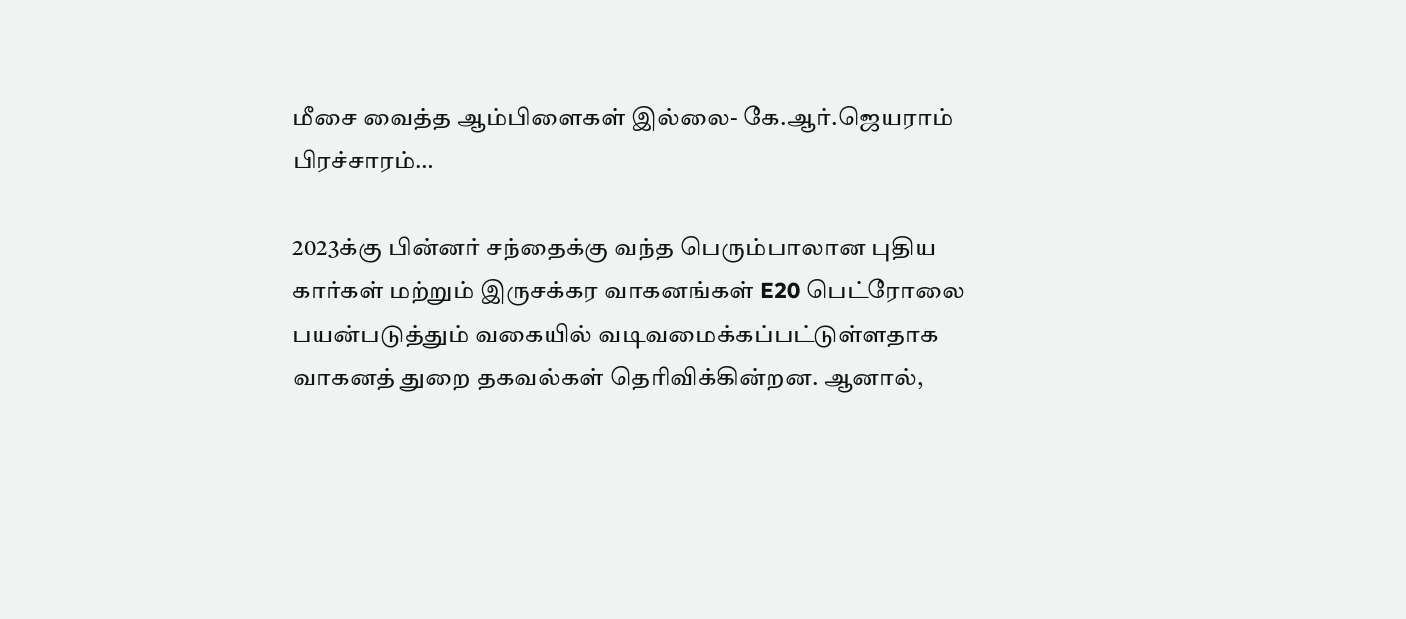மீசை வைத்த ஆம்பிளைகள் இல்லை- கே.ஆர்.ஜெயராம் பிரச்சாரம்…

2023க்கு பின்னர் சந்தைக்கு வந்த பெரும்பாலான புதிய கார்கள் மற்றும் இருசக்கர வாகனங்கள் E20 பெட்ரோலை பயன்படுத்தும் வகையில் வடிவமைக்கப்பட்டுள்ளதாக வாகனத் துறை தகவல்கள் தெரிவிக்கின்றன. ஆனால்,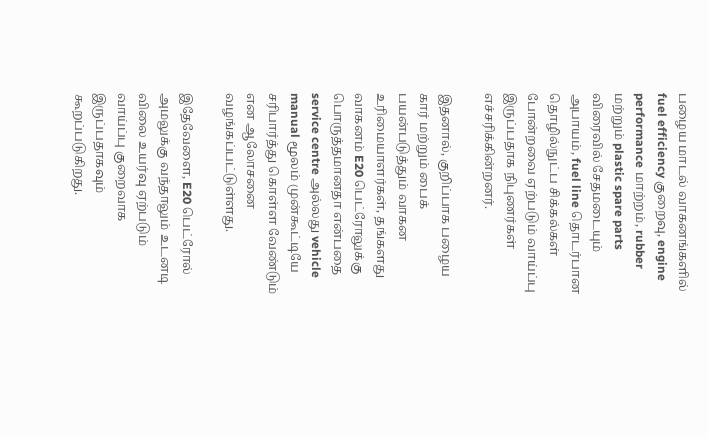பழைய மாடல் வாகனங்களில் fuel efficiency குறைவு, engine performance மாற்றம், rubber மற்றும் plastic spare parts விரைவில் சேதமடையும் அபாயம், fuel line தொடர்பான தொழில்நுட்ப சிக்கல்கள் போன்றவை ஏற்படும் வாய்ப்பு இருப்பதாக நிபுணர்கள் எச்சரிக்கின்றனர்.

இதனால், குறிப்பாக பழைய கார் மற்றும் பைக் பயன்படுத்தும் வாகன உரிமையாளர்கள், தங்களது வாகனம் E20 பெட்ரோலுக்கு பொருத்தமானதா என்பதை service centre அல்லது vehicle manual மூலம் முன்கூட்டியே சரிபார்த்து கொள்ள வேண்டும் என ஆலோசனை வழங்கப்பட்டுள்ளது.

இதேவேளை, E20 பெட்ரோல் அமலுக்கு வந்தாலும் உடனடி விலை உயர்வு ஏற்படும் வாய்ப்பு குறைவாக இருப்பதாகவும் கூறப்படுகிறது.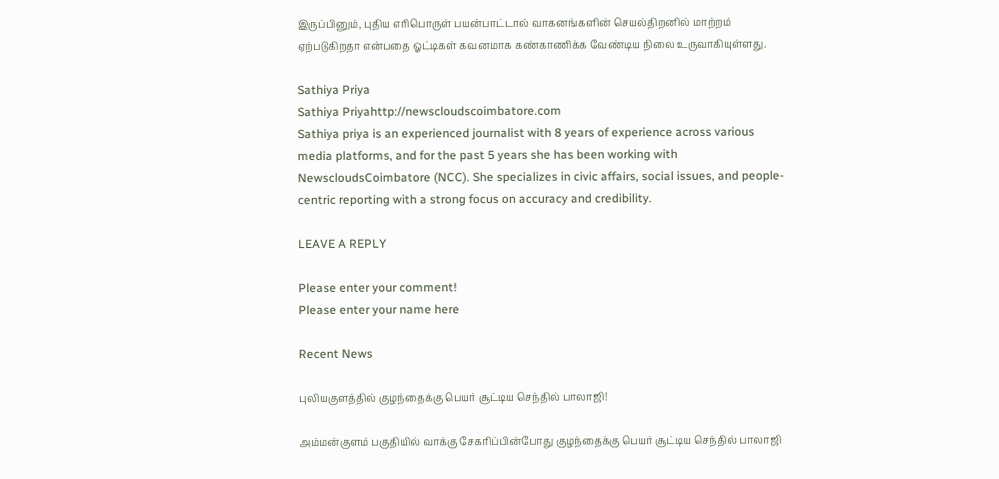இருப்பினும், புதிய எரிபொருள் பயன்பாட்டால் வாகனங்களின் செயல்திறனில் மாற்றம் ஏற்படுகிறதா என்பதை ஓட்டிகள் கவனமாக கண்காணிக்க வேண்டிய நிலை உருவாகியுள்ளது.

Sathiya Priya
Sathiya Priyahttp://newscloudscoimbatore.com
Sathiya priya is an experienced journalist with 8 years of experience across various media platforms, and for the past 5 years she has been working with NewscloudsCoimbatore (NCC). She specializes in civic affairs, social issues, and people-centric reporting with a strong focus on accuracy and credibility.

LEAVE A REPLY

Please enter your comment!
Please enter your name here

Recent News

புலியகுளத்தில் குழந்தைக்கு பெயர் சூட்டிய செந்தில் பாலாஜி!

அம்மன்குளம் பகுதியில் வாக்கு சேகரிப்பின்போது குழந்தைக்கு பெயர் சூட்டிய செந்தில் பாலாஜி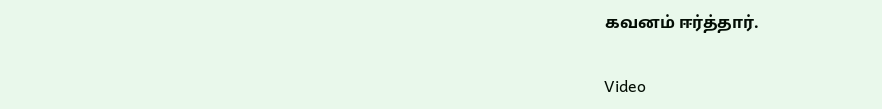கவனம் ஈர்த்தார்.

Video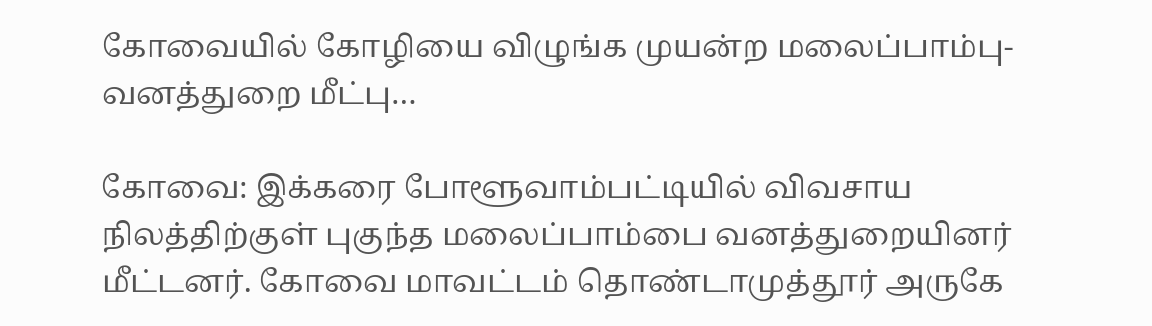கோவையில் கோழியை விழுங்க முயன்ற மலைப்பாம்பு- வனத்துறை மீட்பு…

கோவை: இக்கரை போளூவாம்பட்டியில் விவசாய நிலத்திற்குள் புகுந்த மலைப்பாம்பை வனத்துறையினர் மீட்டனர். கோவை மாவட்டம் தொண்டாமுத்தூர் அருகே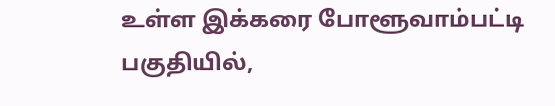உள்ள இக்கரை போளூவாம்பட்டி பகுதியில்,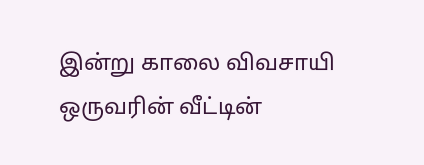இன்று காலை விவசாயி ஒருவரின் வீட்டின்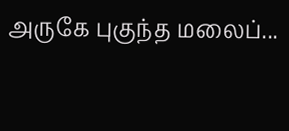அருகே புகுந்த மலைப்...